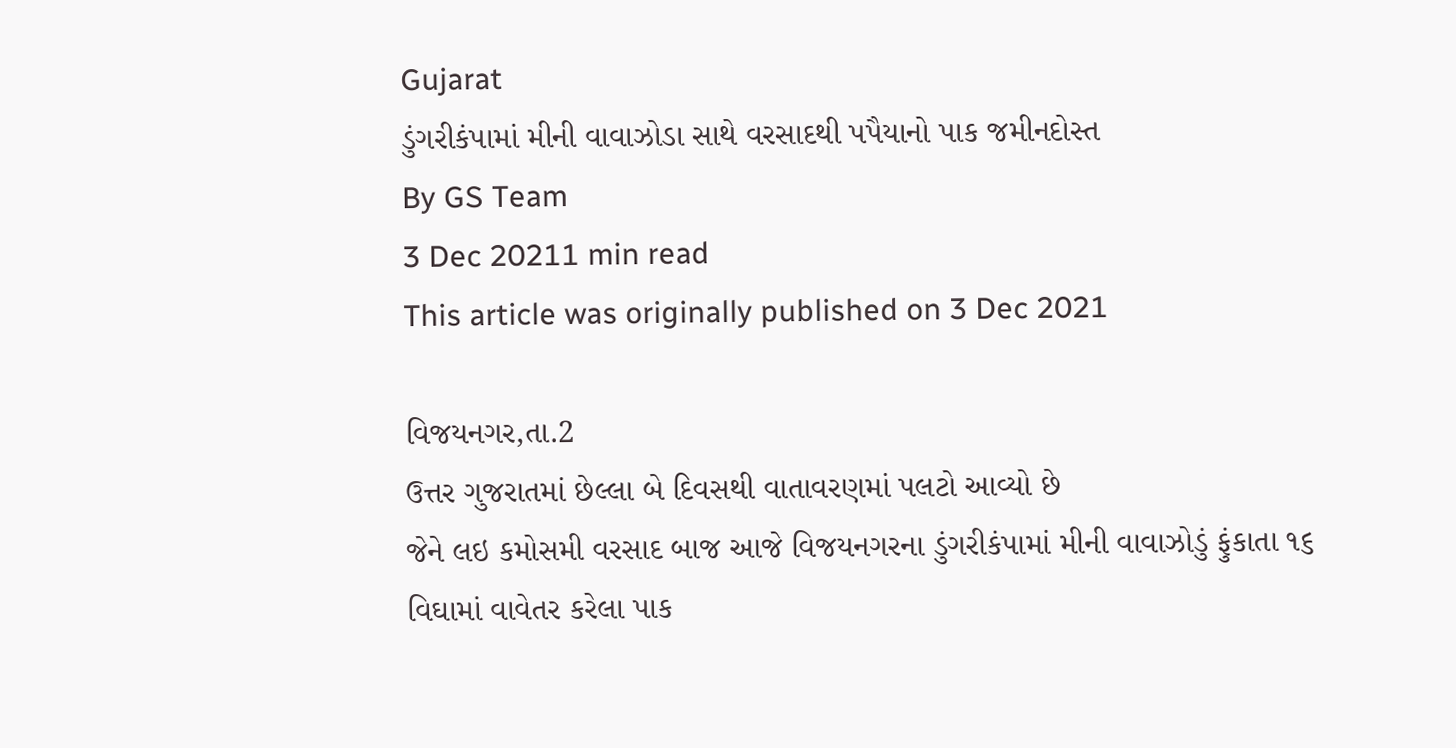Gujarat
ડુંગરીકંપામાં મીની વાવાઝોડા સાથે વરસાદથી પપૈયાનો પાક જમીનદોસ્ત
By GS Team
3 Dec 20211 min read
This article was originally published on 3 Dec 2021

વિજયનગર,તા.2
ઉત્તર ગુજરાતમાં છેલ્લા બે દિવસથી વાતાવરણમાં પલટો આવ્યો છે
જેને લઇ કમોસમી વરસાદ બાજ આજે વિજયનગરના ડુંગરીકંપામાં મીની વાવાઝોડું ફુંકાતા ૧૬
વિઘામાં વાવેતર કરેલા પાક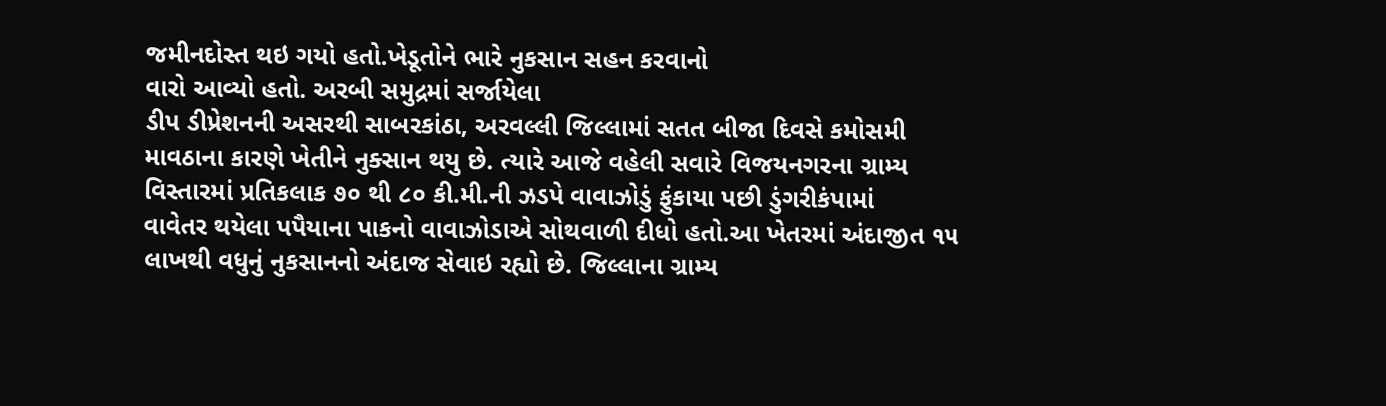જમીનદોસ્ત થઇ ગયો હતો.ખેડૂતોને ભારે નુકસાન સહન કરવાનો
વારો આવ્યો હતો. અરબી સમુદ્રમાં સર્જાયેલા
ડીપ ડીપ્રેશનની અસરથી સાબરકાંઠા, અરવલ્લી જિલ્લામાં સતત બીજા દિવસે કમોસમી
માવઠાના કારણે ખેતીને નુક્સાન થયુ છે. ત્યારે આજે વહેલી સવારે વિજયનગરના ગ્રામ્ય
વિસ્તારમાં પ્રતિકલાક ૭૦ થી ૮૦ કી.મી.ની ઝડપે વાવાઝોડું ફુંકાયા પછી ડુંગરીકંપામાં
વાવેતર થયેલા પપૈયાના પાકનો વાવાઝોડાએ સોથવાળી દીધો હતો.આ ખેતરમાં અંદાજીત ૧૫
લાખથી વધુનું નુકસાનનો અંદાજ સેવાઇ રહ્યો છે. જિલ્લાના ગ્રામ્ય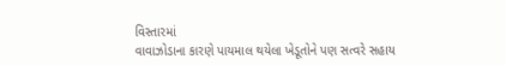વિસ્તારમાં
વાવાઝોડાના કારણે પાયમાલ થયેલા ખેડૂતોને પણ સત્વરે સહાય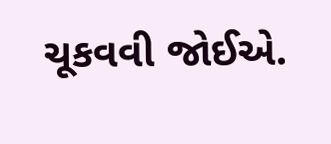ચૂકવવી જોઈએ.